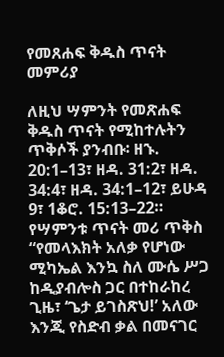የመጸሐፍ ቅዱስ ጥናት መምሪያ

ለዚህ ሣምንት የመጽሐፍ ቅዱስ ጥናት የሚከተሉትን ጥቅሶች ያንብቡ፡ ዘኁ. 20:1–13፣ ዘዳ. 31:2፣ ዘዳ. 34:4፣ ዘዳ. 34:1–12፣ ይሁዳ 9፣ 1ቆሮ. 15:13–22።
የሣምንቱ ጥናት መሪ ጥቅስ “የመላእክት አለቃ የሆነው ሚካኤል እንኳ ስለ ሙሴ ሥጋ ከዲያብሎስ ጋር በተከራከረ ጊዜ፣ ‘ጌታ ይገስጽህ!’ አለው እንጂ የስድብ ቃል በመናገር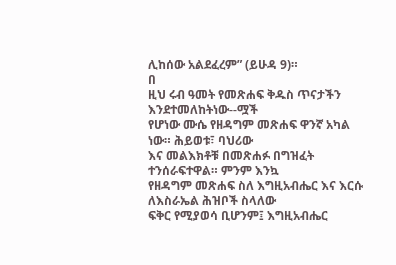ሊከሰው አልደፈረም” (ይሁዳ 9)።
በ
ዚህ ሩብ ዓመት የመጽሐፍ ቅዱስ ጥናታችን እንደተመለከትነው--ሟች
የሆነው ሙሴ የዘዳግም መጽሐፍ ዋንኛ አካል ነው። ሕይወቱ፣ ባህሪው
እና መልእክቶቹ በመጽሐፉ በግዝፈት ተንሰራፍተዋል። ምንም እንኳ
የዘዳግም መጽሐፍ ስለ እግዚአብሔር እና እርሱ ለእስራኤል ሕዝቦች ስላለው
ፍቅር የሚያወሳ ቢሆንም፤ እግዚአብሔር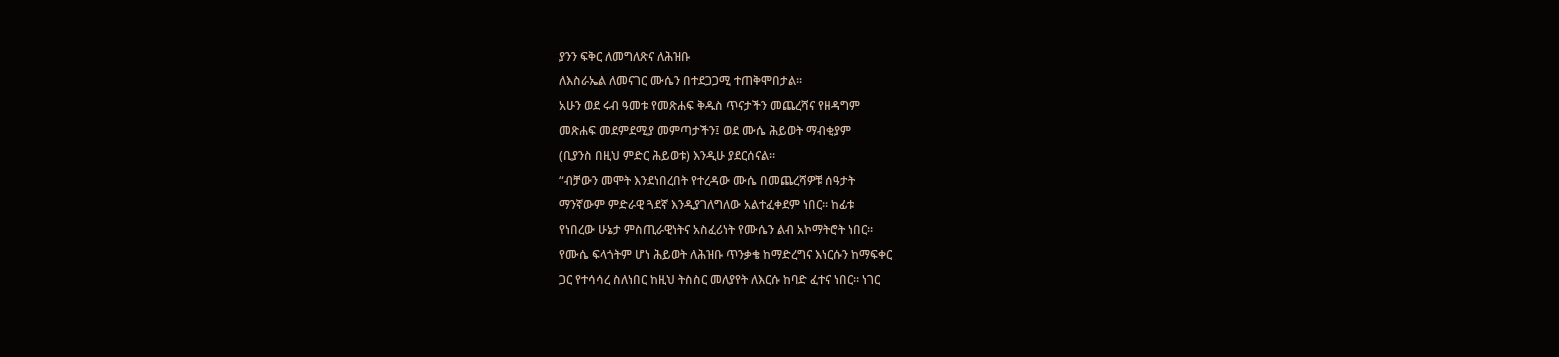ያንን ፍቅር ለመግለጽና ለሕዝቡ
ለእስራኤል ለመናገር ሙሴን በተደጋጋሚ ተጠቅሞበታል።
አሁን ወደ ሩብ ዓመቱ የመጽሐፍ ቅዱስ ጥናታችን መጨረሻና የዘዳግም
መጽሐፍ መደምደሚያ መምጣታችን፤ ወደ ሙሴ ሕይወት ማብቂያም
(ቢያንስ በዚህ ምድር ሕይወቱ) እንዲሁ ያደርሰናል።
“ብቻውን መሞት እንደነበረበት የተረዳው ሙሴ በመጨረሻዎቹ ሰዓታት
ማንኛውም ምድራዊ ጓደኛ እንዲያገለግለው አልተፈቀደም ነበር። ከፊቱ
የነበረው ሁኔታ ምስጢራዊነትና አስፈሪነት የሙሴን ልብ አኮማትሮት ነበር።
የሙሴ ፍላጎትም ሆነ ሕይወት ለሕዝቡ ጥንቃቄ ከማድረግና እነርሱን ከማፍቀር
ጋር የተሳሳረ ስለነበር ከዚህ ትስስር መለያየት ለእርሱ ከባድ ፈተና ነበር። ነገር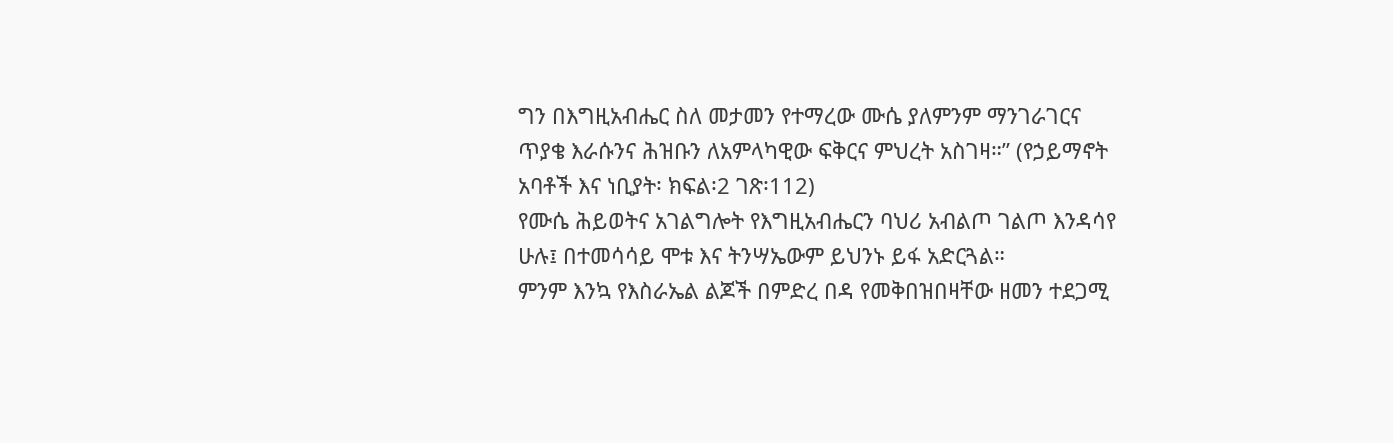ግን በእግዚአብሔር ስለ መታመን የተማረው ሙሴ ያለምንም ማንገራገርና
ጥያቄ እራሱንና ሕዝቡን ለአምላካዊው ፍቅርና ምህረት አስገዛ።” (የኃይማኖት
አባቶች እና ነቢያት፡ ክፍል፡2 ገጽ፡112)
የሙሴ ሕይወትና አገልግሎት የእግዚአብሔርን ባህሪ አብልጦ ገልጦ እንዳሳየ
ሁሉ፤ በተመሳሳይ ሞቱ እና ትንሣኤውም ይህንኑ ይፋ አድርጓል።
ምንም እንኳ የእስራኤል ልጆች በምድረ በዳ የመቅበዝበዛቸው ዘመን ተደጋሚ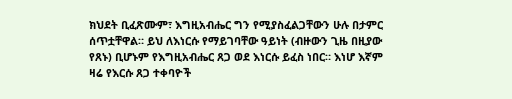ክህደት ቢፈጽሙም፣ እግዚአብሔር ግን የሚያስፈልጋቸውን ሁሉ በታምር ሰጥቷቸዋል። ይህ ለእነርሱ የማይገባቸው ዓይነት (ብዙውን ጊዜ በዚያው የጸኑ) ቢሆኑም የእግዚአብሔር ጸጋ ወደ እነርሱ ይፈስ ነበር። እነሆ እኛም ዛሬ የእርሱ ጸጋ ተቀባዮች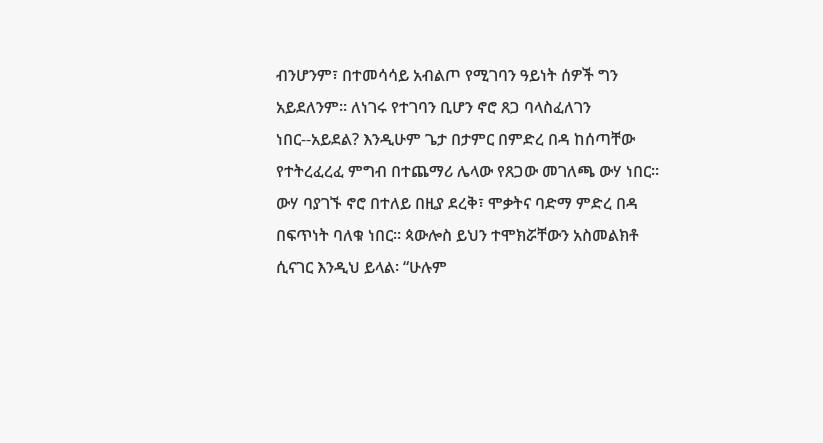ብንሆንም፣ በተመሳሳይ አብልጦ የሚገባን ዓይነት ሰዎች ግን አይደለንም። ለነገሩ የተገባን ቢሆን ኖሮ ጸጋ ባላስፈለገን ነበር--አይደል? እንዲሁም ጌታ በታምር በምድረ በዳ ከሰጣቸው የተትረፈረፈ ምግብ በተጨማሪ ሌላው የጸጋው መገለጫ ውሃ ነበር። ውሃ ባያገኙ ኖሮ በተለይ በዚያ ደረቅ፣ ሞቃትና ባድማ ምድረ በዳ በፍጥነት ባለቁ ነበር። ጳውሎስ ይህን ተሞክሯቸውን አስመልክቶ ሲናገር እንዲህ ይላል፡ “ሁሉም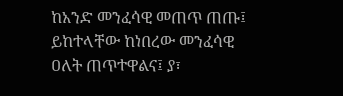ከአንድ መንፈሳዊ መጠጥ ጠጡ፤ ይከተላቸው ከነበረው መንፈሳዊ ዐለት ጠጥተዋልና፤ ያ፣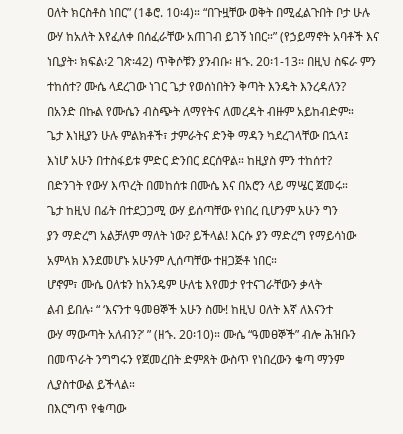ዐለት ክርስቶስ ነበር” (1ቆሮ. 10፡4)። “በጉዟቸው ወቅት በሚፈልጉበት ቦታ ሁሉ ውሃ ከአለት እየፈለቀ በሰፈራቸው አጠገብ ይገኝ ነበር።” (የኃይማኖት አባቶች እና ነቢያት፡ ክፍል፡2 ገጽ፡42) ጥቅሶቹን ያንብቡ፡ ዘኁ. 20፡1-13። በዚህ ስፍራ ምን ተከሰተ? ሙሴ ላደረገው ነገር ጌታ የወሰነበትን ቅጣት እንዴት እንረዳለን?
በአንድ በኩል የሙሴን ብስጭት ለማየትና ለመረዳት ብዙም አይከብድም።
ጌታ እነዚያን ሁሉ ምልክቶች፣ ታምራትና ድንቅ ማዳን ካደረገላቸው በኋላ፤
እነሆ አሁን በተስፋይቱ ምድር ድንበር ደርሰዋል። ከዚያስ ምን ተከሰተ?
በድንገት የውሃ እጥረት በመከሰቱ በሙሴ እና በአሮን ላይ ማሤር ጀመሩ።
ጌታ ከዚህ በፊት በተደጋጋሚ ውሃ ይሰጣቸው የነበረ ቢሆንም አሁን ግን
ያን ማድረግ አልቻለም ማለት ነው? ይችላል! እርሱ ያን ማድረግ የማይሳነው
አምላክ እንደመሆኑ አሁንም ሊሰጣቸው ተዘጋጅቶ ነበር።
ሆኖም፣ ሙሴ ዐለቱን ከአንዴም ሁለቴ እየመታ የተናገራቸውን ቃላት
ልብ ይበሉ፡ “ ‘እናንተ ዓመፀኞች አሁን ስሙ! ከዚህ ዐለት እኛ ለእናንተ
ውሃ ማውጣት አለብን?’ ” (ዘኁ. 20፡10)። ሙሴ “ዓመፀኞች” ብሎ ሕዝቡን
በመጥራት ንግግሩን የጀመረበት ድምጸት ውስጥ የነበረውን ቁጣ ማንም
ሊያስተውል ይችላል።
በእርግጥ የቁጣው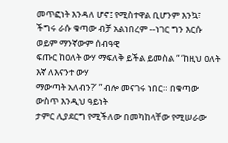መጥፎነት እንዳለ ሆኖ፤ የሚስተዋል ቢሆንም እንኳ፣
ችግሩ ራሱ ቁጣው ብቻ አልነበረም --ነገር ግን እርሱ ወይም ማንኛውም ሰብዓዊ
ፍጡር ከዐለት ውሃ ማፍለቅ ይችል ይመስል “ ‘ከዚህ ዐለት እኛ ለእናንተ ውሃ
ማውጣት አለብን?’ ” ብሎ መናገሩ ነበር። በቁጣው ውስጥ እንዲህ ዓይነት
ታምር ሊያደርግ የሚችለው በመካከላቸው የሚሠራው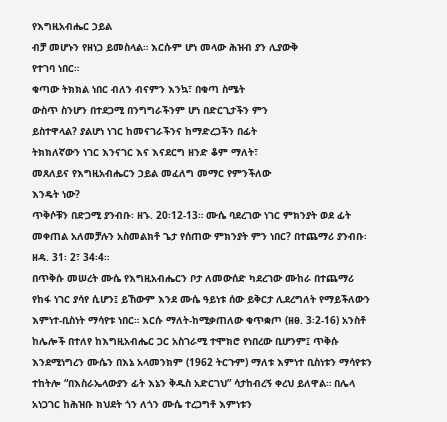የእግዚአብሔር ኃይል
ብቻ መሆኑን የዘነጋ ይመስላል። እርሱም ሆነ መላው ሕዝብ ያን ሊያውቅ
የተገባ ነበር።
ቁጣው ትክክል ነበር ብለን ብናምን እንኳ፣ በቁጣ ስሜት
ውስጥ ስንሆን በተደጋሚ በንግግራችንም ሆነ በድርጊታችን ምን
ይስተዋላል? ያልሆነ ነገር ከመናገራችንና ከማድረጋችን በፊት
ትክክለኛውን ነገር እንናገር እና እናደርግ ዘንድ ቆም ማለት፣
መጸለይና የእግዚአብሔርን ኃይል መፈለግ መማር የምንችለው
እንዴት ነው?
ጥቅሶቹን በድጋሚ ያንብቡ፡ ዘኁ. 20፡12-13። ሙሴ ባደረገው ነገር ምክንያት ወደ ፊት መቀጠል አለመቻሉን አስመልክቶ ጌታ የሰጠው ምክንያት ምን ነበር? በተጨማሪ ያንብቡ፡ ዘዳ. 31፡ 2፣ 34፡4።
በጥቅሱ መሠረት ሙሴ የእግዚአብሔርን ቦታ ለመውሰድ ካደረገው ሙከራ በተጨማሪ የከፋ ነገር ያሳየ ሲሆን፤ ይኸውም እንደ ሙሴ ዓይነቱ ሰው ይቅርታ ሊደረግለት የማይችለውን እምነተ-ቢስነት ማሳየቱ ነበር። እርሱ ማለት-ከሚቃጠለው ቁጥቋጦ (ዘፀ. 3፡2-16) አንስቶ ከሌሎች በተለየ ከእግዚአብሔር ጋር አስገራሚ ተሞክሮ የነበረው ቢሆንም፤ ጥቅሱ እንደሚነግረን ሙሴን በእኔ አላመንክም (1962 ትርጉም) ማለቱ እምነተ ቢስነቱን ማሳየቱን ተከትሎ “በእስራኤላውያን ፊት እኔን ቅዱስ አድርገህ” ሳታከብረኝ ቀረህ ይለዋል። በሌላ አነጋገር ከሕዝቡ ክህደት ጎን ለጎን ሙሴ ተረጋግቶ እምነቱን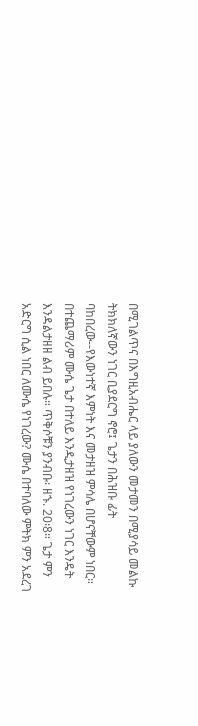በሚገልጥና በእግዚአብሔር ላይ ያለውን መታመን በሚያሳይ መልኩ ትክክለኛውን ነገር ቢያደርግ ኖሮ፤ ጌታን በሕዝቡ ፊት ባከበረው--የእውነተኛ እምነት እና መታዘዝ ምሳሌ በሆናቸውም ነበር። በተጨማሪም ሙሴ ጌታ በተለይ እንዲታዘዝ የነገረውን ነገር እንዴት እንዳልታዘዘ ልብ ይበሉ። ጥቅሶቹን ያንብቡ፡ ዘኁ. 20፡8። ጌታ ምን አድርግ ሲል ነበር ለሙሴ የነገረው? ሙሴ በተባለው ምትክ ምን አደረገ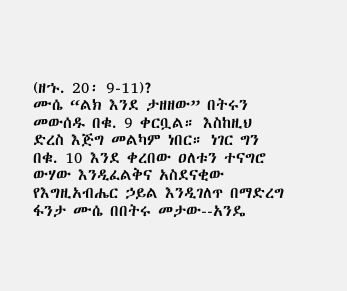(ዘኁ. 20፡ 9-11)?
ሙሴ “ልክ እንደ ታዘዘው” በትሩን መውሰዱ በቁ. 9 ቀርቧል። እስከዚህ ድረስ እጅግ መልካም ነበር። ነገር ግን በቁ. 10 እንደ ቀረበው ዐለቱን ተናግሮ ውሃው እንዲፈልቅና አስደናቂው የእግዚአብሔር ኃይል እንዲገለጥ በማድረግ ፋንታ ሙሴ በበትሩ መታው--አንዴ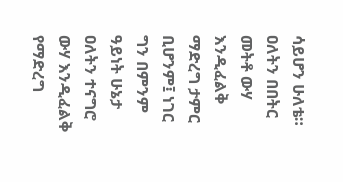ሳይሆን ሁለቴ። ዐለትን በበትር መትቶ ውሃ እንዲፈልቅ ማድረግ ታምር ቢሆንም፤ ነገር ግን በምንም ዓይነት ሁኔታ ዐለትን ተናግሮ ውሃ እንዲፈልቅ የማድረግ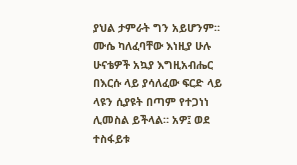ያህል ታምራት ግን አይሆንም። ሙሴ ካለፈባቸው እነዚያ ሁሉ ሁናቴዎች አኳያ እግዚአብሔር በእርሱ ላይ ያሳለፈው ፍርድ ላይ ላዩን ሲያዩት በጣም የተጋነነ ሊመስል ይችላል። አዎ፤ ወደ ተስፋይቱ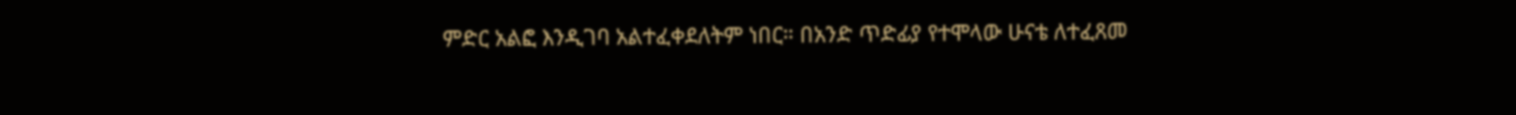ምድር አልፎ እንዲገባ አልተፈቀደለትም ነበር። በአንድ ጥድፊያ የተሞላው ሁናቴ ለተፈጸመ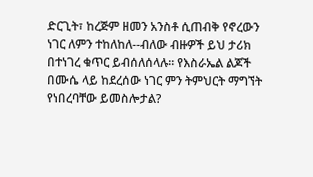ድርጊት፣ ከረጅም ዘመን አንስቶ ሲጠብቅ የኖረውን ነገር ለምን ተከለከለ--ብለው ብዙዎች ይህ ታሪክ በተነገረ ቁጥር ይብሰለሰላሉ። የእስራኤል ልጆች በሙሴ ላይ ከደረሰው ነገር ምን ትምህርት ማግኘት የነበረባቸው ይመስሎታል?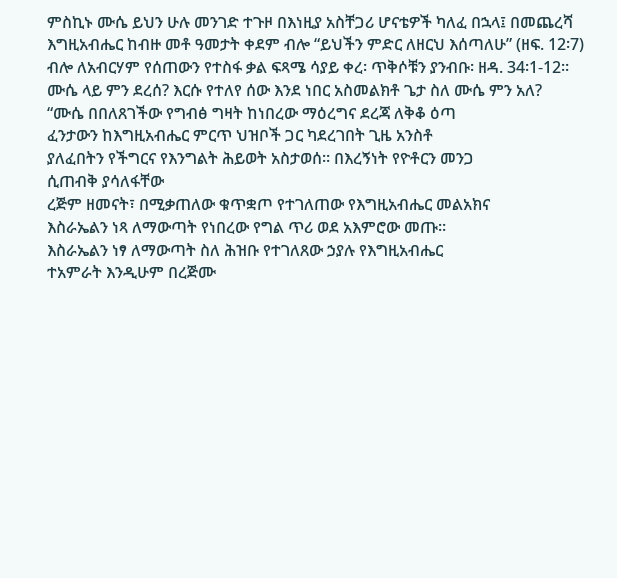ምስኪኑ ሙሴ ይህን ሁሉ መንገድ ተጉዞ በእነዚያ አስቸጋሪ ሆናቴዎች ካለፈ በኋላ፤ በመጨረሻ እግዚአብሔር ከብዙ መቶ ዓመታት ቀደም ብሎ “ይህችን ምድር ለዘርህ እሰጣለሁ” (ዘፍ. 12፡7) ብሎ ለአብርሃም የሰጠውን የተስፋ ቃል ፍጻሜ ሳያይ ቀረ፡ ጥቅሶቹን ያንብቡ፡ ዘዳ. 34፡1-12። ሙሴ ላይ ምን ደረሰ? እርሱ የተለየ ሰው እንደ ነበር አስመልክቶ ጌታ ስለ ሙሴ ምን አለ?
“ሙሴ በበለጸገችው የግብፅ ግዛት ከነበረው ማዕረግና ደረጃ ለቅቆ ዕጣ
ፈንታውን ከእግዚአብሔር ምርጥ ህዝቦች ጋር ካደረገበት ጊዜ አንስቶ
ያለፈበትን የችግርና የእንግልት ሕይወት አስታወሰ። በእረኝነት የዮቶርን መንጋ
ሲጠብቅ ያሳለፋቸው
ረጅም ዘመናት፣ በሚቃጠለው ቁጥቋጦ የተገለጠው የእግዚአብሔር መልአክና
እስራኤልን ነጻ ለማውጣት የነበረው የግል ጥሪ ወደ አእምሮው መጡ።
እስራኤልን ነፃ ለማውጣት ስለ ሕዝቡ የተገለጸው ኃያሉ የእግዚአብሔር
ተአምራት እንዲሁም በረጅሙ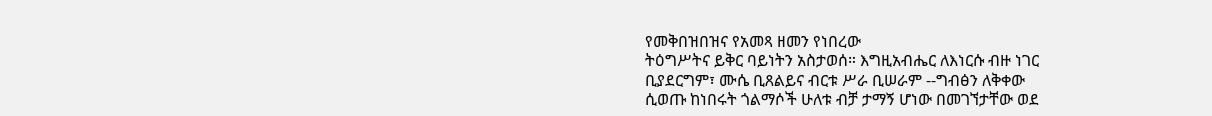የመቅበዝበዝና የአመጻ ዘመን የነበረው
ትዕግሥትና ይቅር ባይነትን አስታወሰ። እግዚአብሔር ለእነርሱ ብዙ ነገር
ቢያደርግም፣ ሙሴ ቢጸልይና ብርቱ ሥራ ቢሠራም --ግብፅን ለቅቀው
ሲወጡ ከነበሩት ጎልማሶች ሁለቱ ብቻ ታማኝ ሆነው በመገኘታቸው ወደ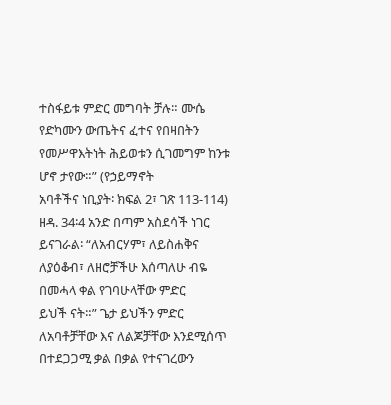ተስፋይቱ ምድር መግባት ቻሉ። ሙሴ የድካሙን ውጤትና ፈተና የበዛበትን
የመሥዋእትነት ሕይወቱን ሲገመግም ከንቱ ሆኖ ታየው።” (የኃይማኖት
አባቶችና ነቢያት፡ ክፍል 2፣ ገጽ 113-114)
ዘዳ. 34፡4 አንድ በጣም አስደሳች ነገር ይናገራል፡ “ለአብርሃም፣ ለይስሐቅና
ለያዕቆብ፣ ለዘሮቻችሁ እሰጣለሁ ብዬ በመሓላ ቀል የገባሁላቸው ምድር
ይህች ናት።” ጌታ ይህችን ምድር ለአባቶቻቸው እና ለልጆቻቸው እንደሚሰጥ
በተደጋጋሚ ቃል በቃል የተናገረውን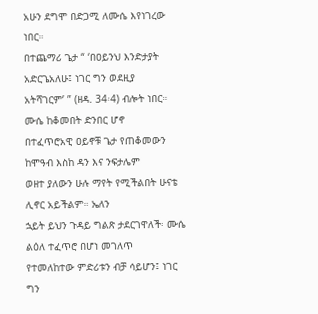አሁን ደግሞ በድጋሚ ለሙሴ እየነገረው
ነበር።
በተጨማሪ ጌታ “ ‘በዐይንህ እንድታያት አድርጌአለሁ፤ ነገር ግን ወደዚያ
አትሻገርም’ ” (ዘዳ. 34፡4) ብሎት ነበር። ሙሴ ከቆመበት ድንበር ሆኖ
በተፈጥሮአዊ ዐይኖቹ ጌታ የጠቆመውን ከሞዓብ እስከ ዳን እና ንፍታሌም
ወዘተ ያለውን ሁሉ ማየት የሚችልበት ሁናቴ ሊኖር አይችልም። ኤለን
ኋይት ይህን ጉዳይ ግልጽ ታደርገዋለች፡ ሙሴ ልዕለ ተፈጥሮ በሆነ መገለጥ
የተመለከተው ምድሪቱን ብቻ ሳይሆን፤ ነገር ግን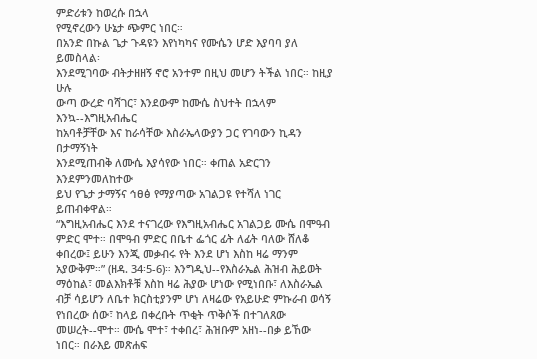ምድሪቱን ከወረሱ በኋላ
የሚኖረውን ሁኔታ ጭምር ነበር።
በአንድ በኩል ጌታ ጉዳዩን እየነካካና የሙሴን ሆድ እያባባ ያለ ይመስላል፡
እንደሚገባው ብትታዘዘኝ ኖሮ አንተም በዚህ መሆን ትችል ነበር። ከዚያ ሁሉ
ውጣ ውረድ ባሻገር፣ እንደውም ከሙሴ ስህተት በኋላም እንኳ--እግዚአብሔር
ከአባቶቻቸው እና ከራሳቸው እስራኤላውያን ጋር የገባውን ኪዳን በታማኝነት
እንደሚጠብቅ ለሙሴ እያሳየው ነበር። ቀጠል አድርገን እንደምንመለከተው
ይህ የጌታ ታማኝና ኅፀፅ የማያጣው አገልጋዩ የተሻለ ነገር ይጠብቀዋል።
“እግዚአብሔር እንደ ተናገረው የእግዚአብሔር አገልጋይ ሙሴ በሞዓብ ምድር ሞተ። በሞዓብ ምድር በቤተ ፌጎር ፊት ለፊት ባለው ሸለቆ ቀበረው፤ ይሁን እንጂ መቃብሩ የት እንደ ሆነ እስከ ዛሬ ማንም አያውቅም።” (ዘዳ. 34፡5-6)። እንግዲህ--የእስራኤል ሕዝብ ሕይወት ማዕከል፣ መልእክቶቹ እስከ ዛሬ ሕያው ሆነው የሚነበቡ፣ ለእስራኤል ብቻ ሳይሆን ለቤተ ክርስቲያንም ሆነ ለዛሬው የአይሁድ ምኩራብ ወሳኝ የነበረው ሰው፣ ከላይ በቀረቡት ጥቂት ጥቅሶች በተገለጸው መሠረት--ሞተ። ሙሴ ሞተ፣ ተቀበረ፣ ሕዝቡም አዘነ--በቃ ይኸው ነበር። በራእይ መጽሐፍ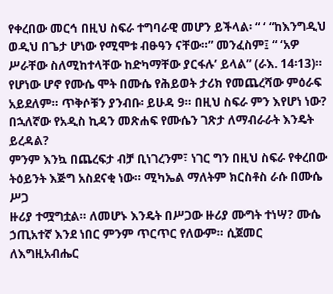የቀረበው መርኅ በዚህ ስፍራ ተግባራዊ መሆን ይችላል፡ “ ‘ “ከእንግዲህ ወዲህ በጌታ ሆነው የሚሞቱ ብፁዓን ናቸው።” መንፈስም፤ “ ‘አዎ ሥራቸው ስለሚከተላቸው ከድካማቸው ያርፋሉ’ ይላል” (ራእ. 14፡13)። የሆነው ሆኖ የሙሴ ሞት በሙሴ የሕይወት ታሪክ የመጨረሻው ምዕራፍ አይደለም። ጥቅሶቹን ያንብቡ፡ ይሁዳ 9። በዚህ ስፍራ ምን እየሆነ ነው? በኋለኛው የአዲስ ኪዳን መጽሐፍ የሙሴን ገጽታ ለማብራራት እንዴት ይረዳል?
ምንም እንኳ በጨረፍታ ብቻ ቢነገረንም፣ ነገር ግን በዚህ ስፍራ የቀረበው
ትዕይንት እጅግ አስደናቂ ነው። ሚካኤል ማለትም ክርስቶስ ራሱ በሙሴ ሥጋ
ዙሪያ ተሟግቷል። ለመሆኑ እንዴት በሥጋው ዙሪያ ሙግት ተነሣ? ሙሴ
ኃጢአተኛ እንደ ነበር ምንም ጥርጥር የለውም። ሲጀመር ለእግዚአብሔር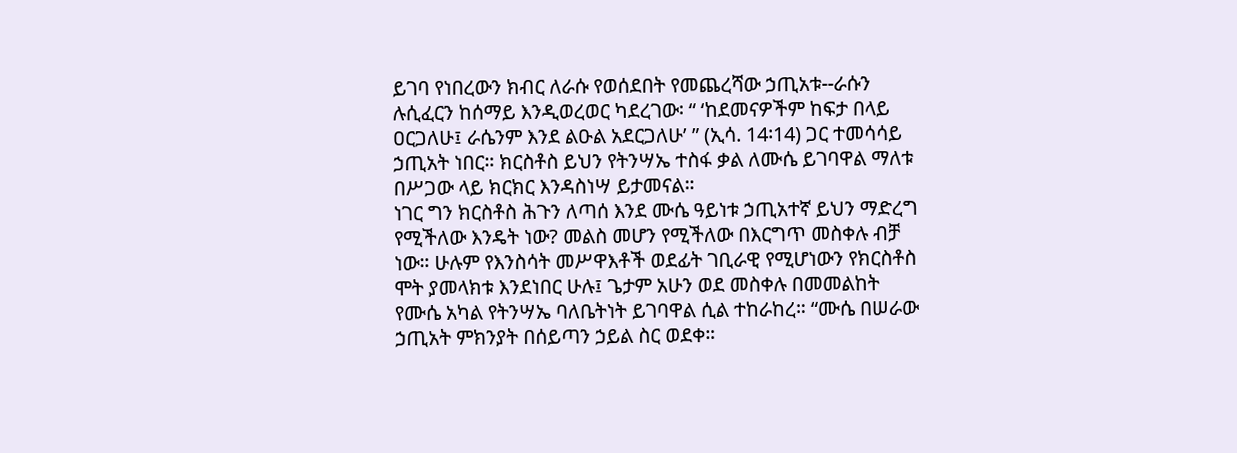ይገባ የነበረውን ክብር ለራሱ የወሰደበት የመጨረሻው ኃጢአቱ--ራሱን
ሉሲፈርን ከሰማይ እንዲወረወር ካደረገው፡ “ ‘ከደመናዎችም ከፍታ በላይ
ዐርጋለሁ፤ ራሴንም እንደ ልዑል አደርጋለሁ’ ” (ኢሳ. 14፡14) ጋር ተመሳሳይ
ኃጢአት ነበር። ክርስቶስ ይህን የትንሣኤ ተስፋ ቃል ለሙሴ ይገባዋል ማለቱ
በሥጋው ላይ ክርክር እንዳስነሣ ይታመናል።
ነገር ግን ክርስቶስ ሕጉን ለጣሰ እንደ ሙሴ ዓይነቱ ኃጢአተኛ ይህን ማድረግ
የሚችለው እንዴት ነው? መልስ መሆን የሚችለው በእርግጥ መስቀሉ ብቻ
ነው። ሁሉም የእንስሳት መሥዋእቶች ወደፊት ገቢራዊ የሚሆነውን የክርስቶስ
ሞት ያመላክቱ እንደነበር ሁሉ፤ ጌታም አሁን ወደ መስቀሉ በመመልከት
የሙሴ አካል የትንሣኤ ባለቤትነት ይገባዋል ሲል ተከራከረ። “ሙሴ በሠራው
ኃጢአት ምክንያት በሰይጣን ኃይል ስር ወደቀ።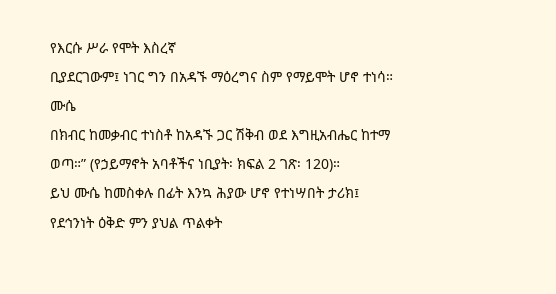የእርሱ ሥራ የሞት እስረኛ
ቢያደርገውም፤ ነገር ግን በአዳኙ ማዕረግና ስም የማይሞት ሆኖ ተነሳ። ሙሴ
በክብር ከመቃብር ተነስቶ ከአዳኙ ጋር ሽቅብ ወደ እግዚአብሔር ከተማ
ወጣ።” (የኃይማኖት አባቶችና ነቢያት፡ ክፍል 2 ገጽ፡ 120)።
ይህ ሙሴ ከመስቀሉ በፊት እንኳ ሕያው ሆኖ የተነሣበት ታሪክ፤
የደኅንነት ዕቅድ ምን ያህል ጥልቀት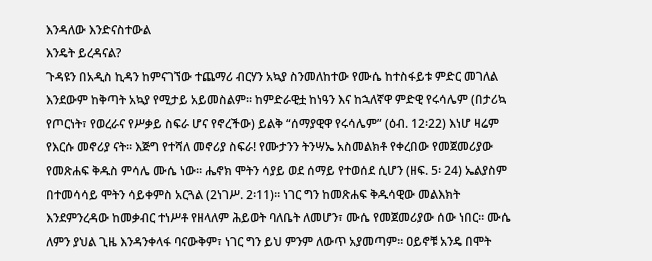እንዳለው እንድናስተውል
እንዴት ይረዳናል?
ጉዳዩን በአዲስ ኪዳን ከምናገኘው ተጨማሪ ብርሃን አኳያ ስንመለከተው የሙሴ ከተስፋይቱ ምድር መገለል እንደውም ከቅጣት አኳያ የሚታይ አይመስልም። ከምድራዊቷ ከነዓን እና ከኋለኛዋ ምድዊ የሩሳሌም (በታሪኳ የጦርነት፣ የወረራና የሥቃይ ስፍራ ሆና የኖረችው) ይልቅ “ሰማያዊዋ የሩሳሌም” (ዕብ. 12፡22) እነሆ ዛሬም የእርሱ መኖሪያ ናት። እጅግ የተሻለ መኖሪያ ስፍራ! የሙታንን ትንሣኤ አስመልክቶ የቀረበው የመጀመሪያው የመጽሐፍ ቅዱስ ምሳሌ ሙሴ ነው። ሔኖክ ሞትን ሳያይ ወደ ሰማይ የተወሰደ ሲሆን (ዘፍ. 5፡ 24) ኤልያስም በተመሳሳይ ሞትን ሳይቀምስ አርጓል (2ነገሥ. 2፡11)። ነገር ግን ከመጽሐፍ ቅዱሳዊው መልእክት እንደምንረዳው ከመቃብር ተነሥቶ የዘላለም ሕይወት ባለቤት ለመሆን፣ ሙሴ የመጀመሪያው ሰው ነበር። ሙሴ ለምን ያህል ጊዜ እንዳንቀላፋ ባናውቅም፣ ነገር ግን ይህ ምንም ለውጥ አያመጣም። ዐይኖቹ አንዴ በሞት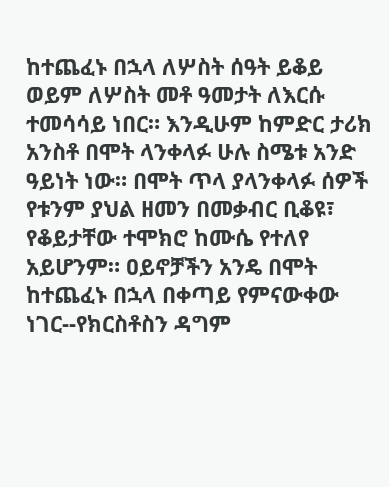ከተጨፈኑ በኋላ ለሦስት ሰዓት ይቆይ ወይም ለሦስት መቶ ዓመታት ለእርሱ ተመሳሳይ ነበር። እንዲሁም ከምድር ታሪክ አንስቶ በሞት ላንቀላፉ ሁሉ ስሜቱ አንድ ዓይነት ነው። በሞት ጥላ ያላንቀላፉ ሰዎች የቱንም ያህል ዘመን በመቃብር ቢቆዩ፣ የቆይታቸው ተሞክሮ ከሙሴ የተለየ አይሆንም። ዐይኖቻችን አንዴ በሞት ከተጨፈኑ በኋላ በቀጣይ የምናውቀው ነገር--የክርስቶስን ዳግም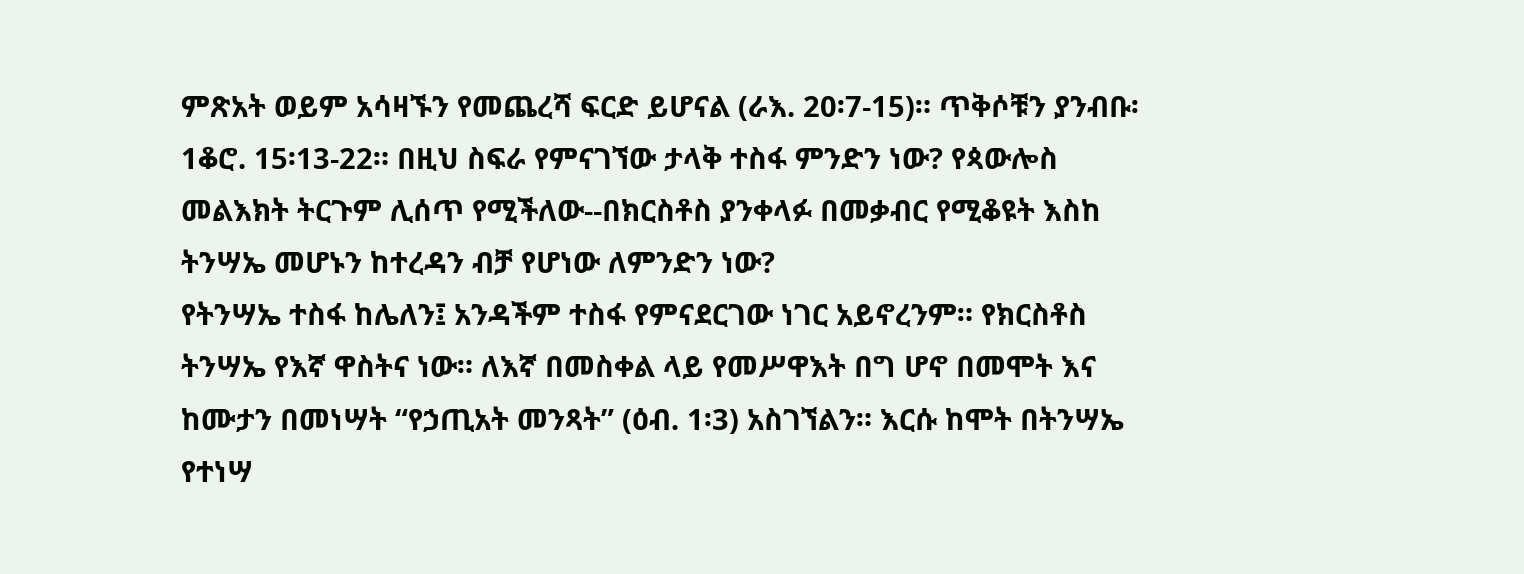ምጽአት ወይም አሳዛኙን የመጨረሻ ፍርድ ይሆናል (ራእ. 20፡7-15)። ጥቅሶቹን ያንብቡ፡ 1ቆሮ. 15፡13-22። በዚህ ስፍራ የምናገኘው ታላቅ ተስፋ ምንድን ነው? የጳውሎስ መልእክት ትርጉም ሊሰጥ የሚችለው--በክርስቶስ ያንቀላፉ በመቃብር የሚቆዩት እስከ ትንሣኤ መሆኑን ከተረዳን ብቻ የሆነው ለምንድን ነው?
የትንሣኤ ተስፋ ከሌለን፤ አንዳችም ተስፋ የምናደርገው ነገር አይኖረንም። የክርስቶስ ትንሣኤ የእኛ ዋስትና ነው። ለእኛ በመስቀል ላይ የመሥዋእት በግ ሆኖ በመሞት እና ከሙታን በመነሣት “የኃጢአት መንጻት” (ዕብ. 1፡3) አስገኘልን። እርሱ ከሞት በትንሣኤ የተነሣ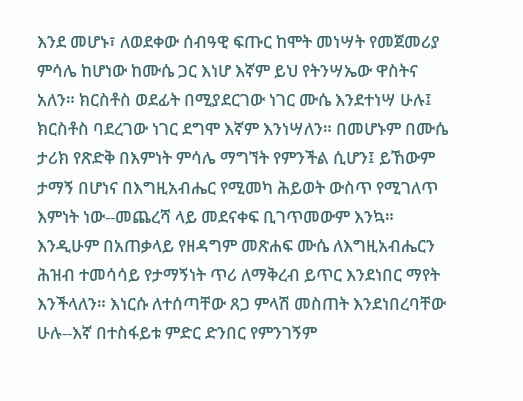እንደ መሆኑ፣ ለወደቀው ሰብዓዊ ፍጡር ከሞት መነሣት የመጀመሪያ ምሳሌ ከሆነው ከሙሴ ጋር እነሆ እኛም ይህ የትንሣኤው ዋስትና አለን። ክርስቶስ ወደፊት በሚያደርገው ነገር ሙሴ እንደተነሣ ሁሉ፤ ክርስቶስ ባደረገው ነገር ደግሞ እኛም እንነሣለን። በመሆኑም በሙሴ ታሪክ የጽድቅ በእምነት ምሳሌ ማግኘት የምንችል ሲሆን፤ ይኸውም ታማኝ በሆነና በእግዚአብሔር የሚመካ ሕይወት ውስጥ የሚገለጥ እምነት ነው--መጨረሻ ላይ መደናቀፍ ቢገጥመውም እንኳ። እንዲሁም በአጠቃላይ የዘዳግም መጽሐፍ ሙሴ ለእግዚአብሔርን ሕዝብ ተመሳሳይ የታማኝነት ጥሪ ለማቅረብ ይጥር እንደነበር ማየት እንችላለን። እነርሱ ለተሰጣቸው ጸጋ ምላሽ መስጠት እንደነበረባቸው ሁሉ--እኛ በተስፋይቱ ምድር ድንበር የምንገኝም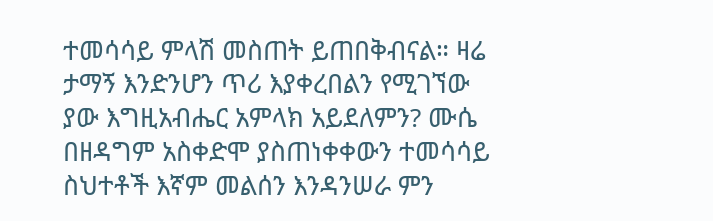ተመሳሳይ ምላሽ መስጠት ይጠበቅብናል። ዛሬ ታማኝ እንድንሆን ጥሪ እያቀረበልን የሚገኘው ያው እግዚአብሔር አምላክ አይደለምን? ሙሴ በዘዳግም አስቀድሞ ያስጠነቀቀውን ተመሳሳይ ስህተቶች እኛም መልሰን እንዳንሠራ ምን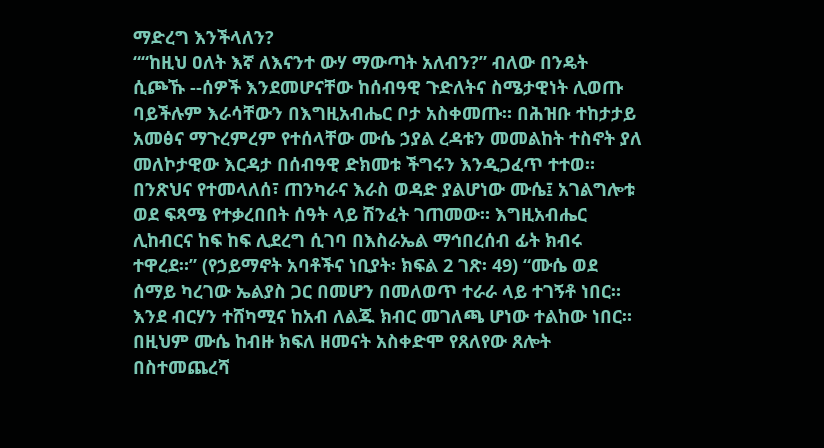ማድረግ እንችላለን?
““ከዚህ ዐለት እኛ ለእናንተ ውሃ ማውጣት አለብን?” ብለው በንዴት ሲጮኹ --ሰዎች እንደመሆናቸው ከሰብዓዊ ጉድለትና ስሜታዊነት ሊወጡ ባይችሉም እራሳቸውን በእግዚአብሔር ቦታ አስቀመጡ። በሕዝቡ ተከታታይ አመፅና ማጉረምረም የተሰላቸው ሙሴ ኃያል ረዳቱን መመልከት ተስኖት ያለ መለኮታዊው እርዳታ በሰብዓዊ ድክመቱ ችግሩን እንዲጋፈጥ ተተወ። በንጽህና የተመላለሰ፣ ጠንካራና እራስ ወዳድ ያልሆነው ሙሴ፤ አገልግሎቱ ወደ ፍጻሜ የተቃረበበት ሰዓት ላይ ሽንፈት ገጠመው። እግዚአብሔር ሊከብርና ከፍ ከፍ ሊደረግ ሲገባ በእስራኤል ማኅበረሰብ ፊት ክብሩ ተዋረደ።” (የኃይማኖት አባቶችና ነቢያት፡ ክፍል 2 ገጽ፡ 49) “ሙሴ ወደ ሰማይ ካረገው ኤልያስ ጋር በመሆን በመለወጥ ተራራ ላይ ተገኝቶ ነበር። እንደ ብርሃን ተሸካሚና ከአብ ለልጁ ክብር መገለጫ ሆነው ተልከው ነበር። በዚህም ሙሴ ከብዙ ክፍለ ዘመናት አስቀድሞ የጸለየው ጸሎት በስተመጨረሻ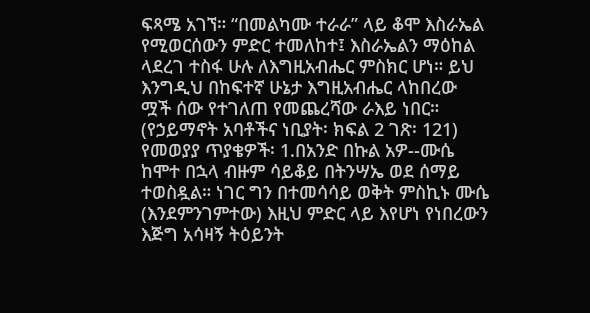ፍጻሜ አገኘ። “በመልካሙ ተራራ” ላይ ቆሞ እስራኤል የሚወርሰውን ምድር ተመለከተ፤ እስራኤልን ማዕከል ላደረገ ተስፋ ሁሉ ለእግዚአብሔር ምስክር ሆነ። ይህ እንግዲህ በከፍተኛ ሁኔታ እግዚአብሔር ላከበረው ሟች ሰው የተገለጠ የመጨረሻው ራእይ ነበር። (የኃይማኖት አባቶችና ነቢያት፡ ክፍል 2 ገጽ፡ 121) የመወያያ ጥያቄዎች፡ 1.በአንድ በኩል አዎ--ሙሴ ከሞተ በኋላ ብዙም ሳይቆይ በትንሣኤ ወደ ሰማይ ተወስዷል። ነገር ግን በተመሳሳይ ወቅት ምስኪኑ ሙሴ (እንደምንገምተው) እዚህ ምድር ላይ እየሆነ የነበረውን እጅግ አሳዛኝ ትዕይንት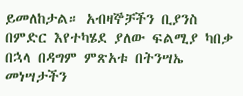ይመለከታል። አብዛኞቻችን ቢያንስ በምድር እየተካሄደ ያለው ፍልሚያ ካበቃ በኋላ በዳግም ምጽአቱ በትንሣኤ መነሣታችን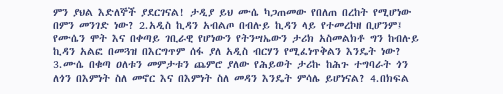ምን ያህል እድለኞች ያደርገናል! ታዲያ ይህ ሙሴ ካጋጠመው የበለጠ በረከት የሚሆነው በምን መንገድ ነው? 2.አዲስ ኪዳን አብልጦ በብሉይ ኪዳን ላይ የተመረኮዘ ቢሆንም፤ የሙሴን ሞት እና በቀጣይ ገቢራዊ የሆነውን የትንሣኤውን ታሪክ አስመልክቶ ግን ከብሉይ ኪዳን አልፎ በመጓዝ በእርግጥም ሰፋ ያለ አዲስ ብርሃን የሚፈነጥቅልን እንዴት ነው? 3.ሙሴ በቁጣ ዐለቱን መምታቱን ጨምሮ ያለው የሕይወት ታሪኩ ከሕጉ ተግባራት ጎን ለጎን በእምነት ስለ መኖር እና በእምነት ስለ መዳን እንዴት ምሳሌ ይሆነናል? 4.በክፍል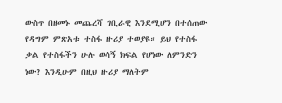ውስጥ በዘመኑ መጨረሻ ገቢራዊ እንደሚሆን በተሰጠው የዳግም ምጽአቱ ተስፋ ዙሪያ ተወያዩ። ይህ የተስፋ ቃል የተስፋችን ሁሉ ወሳኝ ክፍል የሆነው ለምንድን ነው? እንዲሁም በዚህ ዙሪያ ማለትም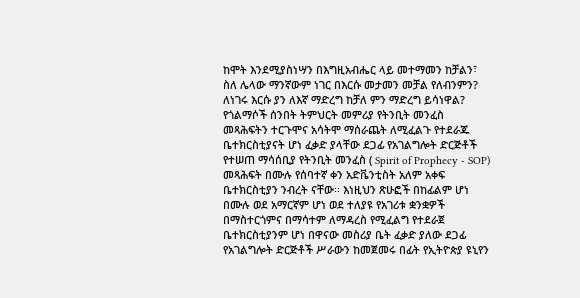ከሞት እንደሚያስነሣን በእግዚአብሔር ላይ መተማመን ከቻልን፣ ስለ ሌላው ማንኛውም ነገር በእርሱ መታመን መቻል የለብንምን? ለነገሩ እርሱ ያን ለእኛ ማድረግ ከቻለ ምን ማድረግ ይሳነዋል? የጎልማሶች ሰንበት ትምህርት መምሪያ የትንቢት መንፈስ መጻሕፍትን ተርጉሞና አሳትሞ ማሰራጨት ለሚፈልጉ የተደራጁ ቤተክርስቲያናት ሆነ ፈቃድ ያላቸው ደጋፊ የአገልግሎት ድርጅቶች የተሠጠ ማሳሰቢያ የትንቢት መንፈስ ( Spirit of Prophecy - SOP) መጻሕፍት በሙሉ የሰባተኛ ቀን አድቬንቲስት አለም አቀፍ ቤተክርስቲያን ንብረት ናቸው፡፡ እነዚህን ጽሁፎች በከፊልም ሆነ በሙሉ ወደ አማርኛም ሆነ ወደ ተለያዩ የአገሪቱ ቋንቋዎች በማስተርጎምና በማሳተም ለማዳረስ የሚፈልግ የተደራጀ ቤተክርስቲያንም ሆነ በዋናው መስሪያ ቤት ፈቃድ ያለው ደጋፊ የአገልግሎት ድርጅቶች ሥራውን ከመጀመሩ በፊት የኢትዮጵያ ዩኒየን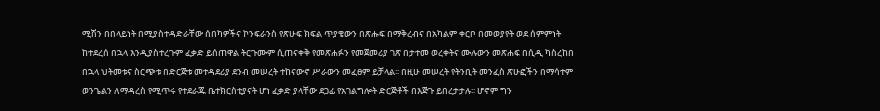ሚሽን በበላይነት በሚያስተዳድራቸው ሰበካዎችና ኮንፍራንስ የጽሁፍ ክፍል ጥያቄውን በጽሑፍ በማቅረብና በአካልም ቀርቦ በመወያየት ወደ ሰምምነት ከተደረሰ በኋላ እንዲያስተረጉም ፈቃድ ይሰጠዋል ትርጉሙም ሲጠናቀቅ የመጽሐፉን የመጀመሪያ ገጽ በታተመ ወረቀትና ሙሉውን መጽሐፍ በሲዲ ካስረከበ በኋላ ህትመቱና ስርጭቱ በድርጅቱ መተዳደሪያ ደንብ መሠረት ተከናውኖ ሥራውን መፈፀም ይቻላል፡፡ በዚሁ መሠረት የትንቢት መንፈስ ጽሁፎችን በማሳተም ወንጌልን ለማዳረስ የሚጥሩ የተደራጁ ቤተክርስቲያናት ሆነ ፈቃድ ያላቸው ደጋፊ የአገልግሎት ድርጅቶች በእጅጉ ይበረታታሉ፡፡ ሆኖም ግን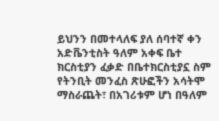ይህንን በመተላለፍ ያለ ሰባተኛ ቀን አድቬንቲስት ዓለም አቀፍ ቤተ ክርስቲያን ፈቃድ በቤተክርስቲያኗ ስም የትንቢት መንፈስ ጽሁፎችን አሳትሞ ማስራጨት፣ በአገሪቱም ሆነ በዓለም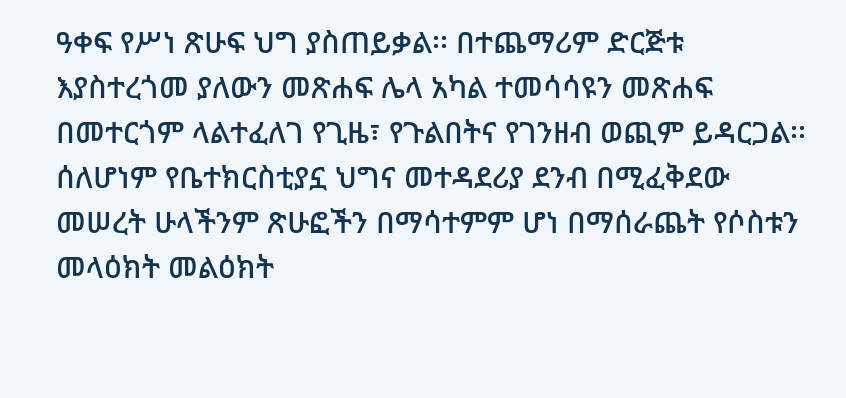ዓቀፍ የሥነ ጽሁፍ ህግ ያስጠይቃል፡፡ በተጨማሪም ድርጅቱ እያስተረጎመ ያለውን መጽሐፍ ሌላ አካል ተመሳሳዩን መጽሐፍ በመተርጎም ላልተፈለገ የጊዜ፣ የጉልበትና የገንዘብ ወጪም ይዳርጋል፡፡ ሰለሆነም የቤተክርስቲያኗ ህግና መተዳደሪያ ደንብ በሚፈቅደው መሠረት ሁላችንም ጽሁፎችን በማሳተምም ሆነ በማሰራጨት የሶስቱን መላዕክት መልዕክት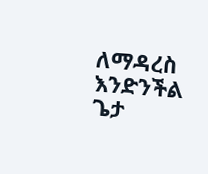ለማዳረስ እንድንችል ጌታ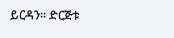ይርዳን፡፡ ድርጅቱ